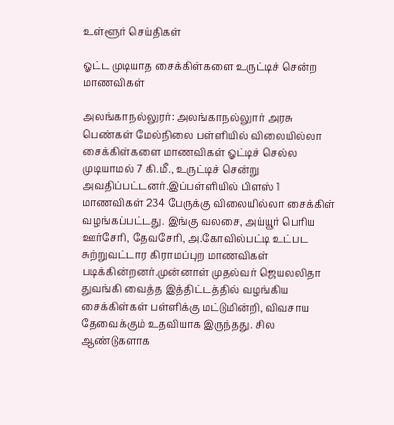உள்ளூர் செய்திகள்

ஓட்ட முடியாத சைக்கிள்களை உருட்டிச் சென்ற மாணவிகள்

அலங்காநல்லுரர்: அலங்காநல்லுார் அரசு பெண்கள் மேல்நிலை பள்ளியில் விலையில்லா சைக்கிள்களை மாணவிகள் ஓட்டிச் செல்ல முடியாமல் 7 கி.மீ., உருட்டிச் சென்று அவதிப்பட்டனர்.இப்பள்ளியில் பிளஸ் 1 மாணவிகள் 234 பேருக்கு விலையில்லா சைக்கிள் வழங்கப்பட்டது. இங்கு வலசை, அய்யூர் பெரிய ஊர்சேரி, தேவசேரி, அ.கோவில்பட்டி உட்பட சுற்றுவட்டார கிராமப்புற மாணவிகள் படிக்கின்றனர்.முன்னாள் முதல்வர் ஜெயலலிதா துவங்கி வைத்த இத்திட்டத்தில் வழங்கிய சைக்கிள்கள் பள்ளிக்கு மட்டுமின்றி, விவசாய தேவைக்கும் உதவியாக இருந்தது. சில ஆண்டுகளாக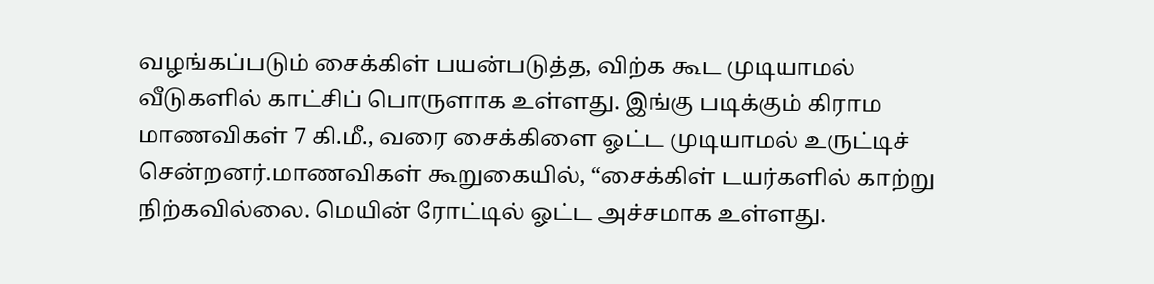வழங்கப்படும் சைக்கிள் பயன்படுத்த, விற்க கூட முடியாமல் வீடுகளில் காட்சிப் பொருளாக உள்ளது. இங்கு படிக்கும் கிராம மாணவிகள் 7 கி.மீ., வரை சைக்கிளை ஓட்ட முடியாமல் உருட்டிச் சென்றனர்.மாணவிகள் கூறுகையில், “சைக்கிள் டயர்களில் காற்று நிற்கவில்லை. மெயின் ரோட்டில் ஓட்ட அச்சமாக உள்ளது.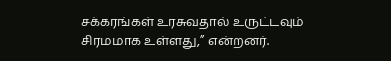சக்கரங்கள் உரசுவதால் உருட்டவும் சிரமமாக உள்ளது,” என்றனர்.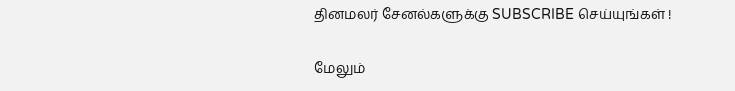தினமலர் சேனல்களுக்கு SUBSCRIBE செய்யுங்கள் !

மேலும்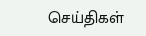செய்திகள்